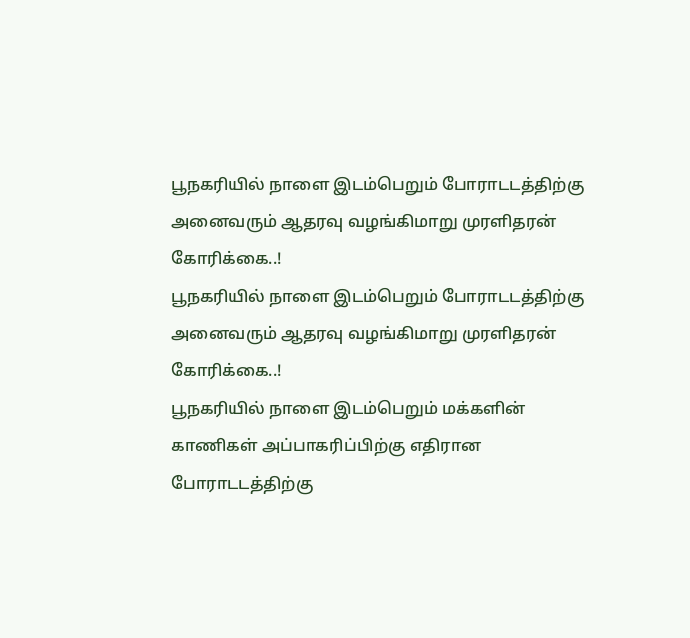பூநகரியில் நாளை இடம்பெறும் போராடடத்திற்கு அனைவரும் ஆதரவு வழங்கிமாறு முரளிதரன் கோரிக்கை..!
பூநகரியில் நாளை இடம்பெறும் போராடடத்திற்கு அனைவரும் ஆதரவு வழங்கிமாறு முரளிதரன் கோரிக்கை..!
பூநகரியில் நாளை இடம்பெறும் மக்களின் காணிகள் அப்பாகரிப்பிற்கு எதிரான போராடடத்திற்கு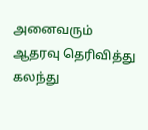அனைவரும் ஆதரவு தெரிவித்து கலந்து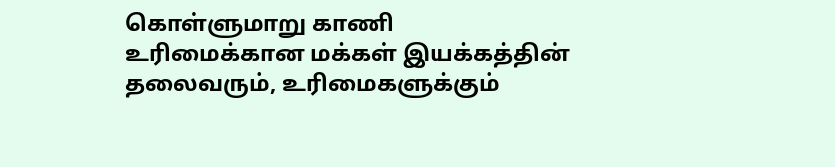கொள்ளுமாறு காணி உரிமைக்கான மக்கள் இயக்கத்தின் தலைவரும், உரிமைகளுக்கும்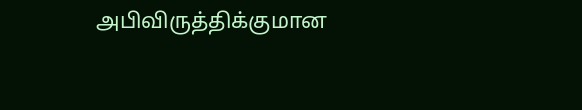அபிவிருத்திக்குமான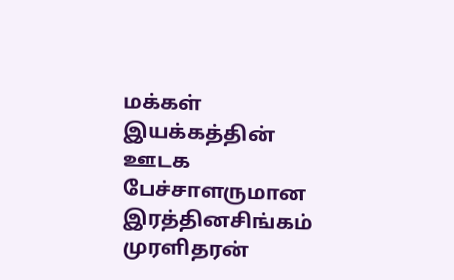மக்கள் இயக்கத்தின் ஊடக பேச்சாளருமான இரத்தினசிங்கம் முரளிதரன்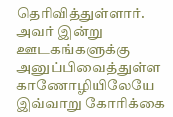தெரிவித்துள்ளார். அவர் இன்று ஊடகங்களுக்கு அனுப்பிவைத்துள்ள காணோழியிலேயே இவ்வாறு கோரிக்கை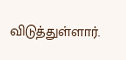விடுத்துள்ளார்.